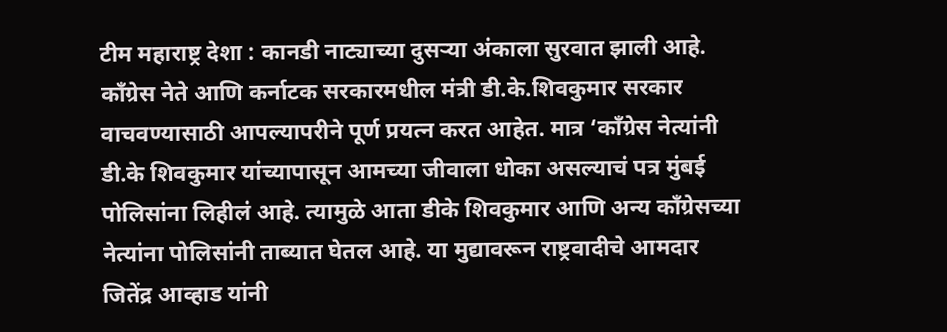टीम महाराष्ट्र देशा : कानडी नाट्याच्या दुसऱ्या अंकाला सुरवात झाली आहे. काँग्रेस नेते आणि कर्नाटक सरकारमधील मंत्री डी.के.शिवकुमार सरकार वाचवण्यासाठी आपल्यापरीने पूर्ण प्रयत्न करत आहेत. मात्र ‘काँग्रेस नेत्यांनी डी.के शिवकुमार यांच्यापासून आमच्या जीवाला धोका असल्याचं पत्र मुंबई पोलिसांना लिहीलं आहे. त्यामुळे आता डीके शिवकुमार आणि अन्य कॉंग्रेसच्या नेत्यांना पोलिसांनी ताब्यात घेतल आहे. या मुद्यावरून राष्ट्रवादीचे आमदार जितेंद्र आव्हाड यांनी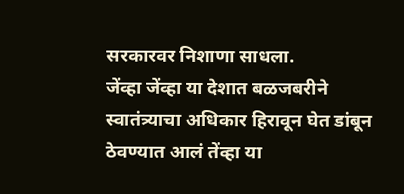सरकारवर निशाणा साधला.
जेंव्हा जेंव्हा या देशात बळजबरीने स्वातंत्र्याचा अधिकार हिरावून घेत डांबून ठेवण्यात आलं तेंव्हा या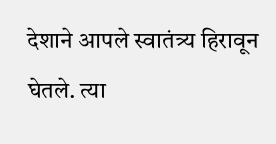देशाने आपले स्वातंत्र्य हिरावून घेतले. त्या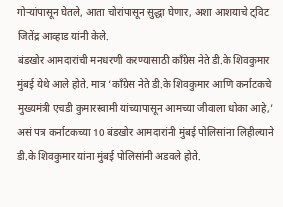गोऱ्यांपासून घेतले, आता चोरांपासून सुद्धा घेणार, अशा आशयाचे ट्विट जितेंद्र आव्हाड यांनी केले.
बंडखोर आमदारांची मनधरणी करण्यासाठी काँग्रेस नेते डी.के शिवकुमार मुंबई येथे आले होते. मात्र ‘काँग्रेस नेते डी.के शिवकुमार आणि कर्नाटकचे मुख्यमंत्री एचडी कुमारस्वामी यांच्यापासून आमच्या जीवाला धोका आहे,’ असं पत्र कर्नाटकच्या 10 बंडखोर आमदारांनी मुंबई पोलिसांना लिहील्याने डी.के शिवकुमार यांना मुंबई पोलिसांनी अडवले होते.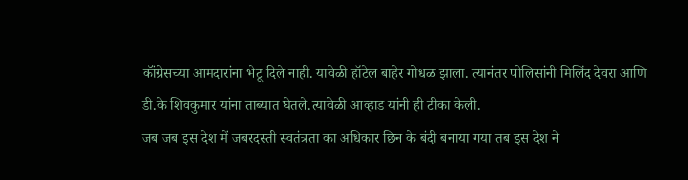कॉंग्रेसच्या आमदारांना भेटू दिले नाही. यावेळी हॉटेल बाहेर गोधळ झाला. त्यानंतर पोलिसांनी मिलिंद देवरा आणि डी.के शिवकुमार यांना ताब्यात घेतले.त्यावेळी आव्हाड यांनी ही टीका केली.
जब जब इस देश में जबरदस्ती स्वतंत्रता का अधिकार छिन के बंदी बनाया गया तब इस देश ने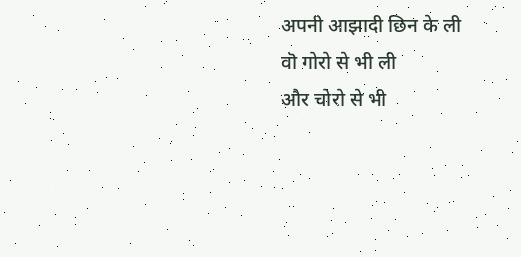अपनी आझादी छिन के ली
वॊ गोरो से भी ली
और चोरो से भी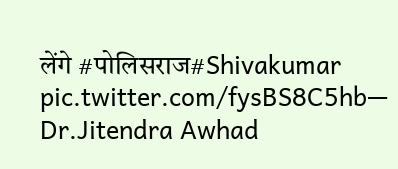लेंगे #पोलिसराज#Shivakumar pic.twitter.com/fysBS8C5hb— Dr.Jitendra Awhad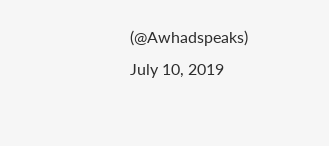(@Awhadspeaks) July 10, 2019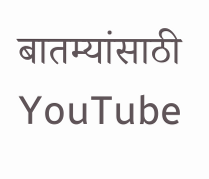बातम्यांसाठी YouTube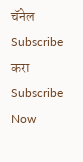चॅनेल Subscribe करा
Subscribe Now